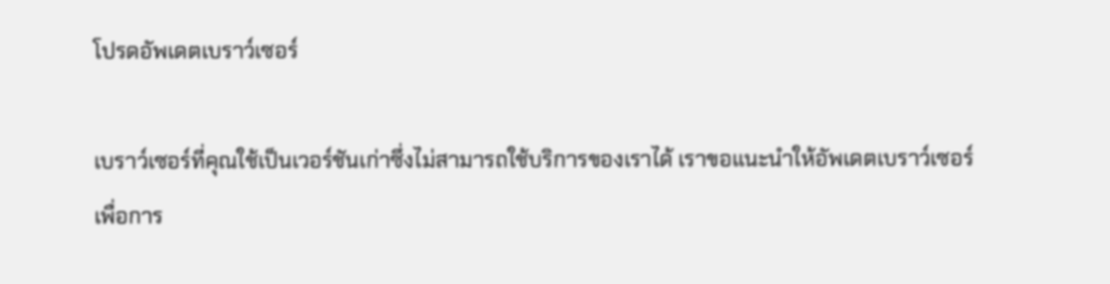โปรดอัพเดตเบราว์เซอร์

เบราว์เซอร์ที่คุณใช้เป็นเวอร์ชันเก่าซึ่งไม่สามารถใช้บริการของเราได้ เราขอแนะนำให้อัพเดตเบราว์เซอร์เพื่อการ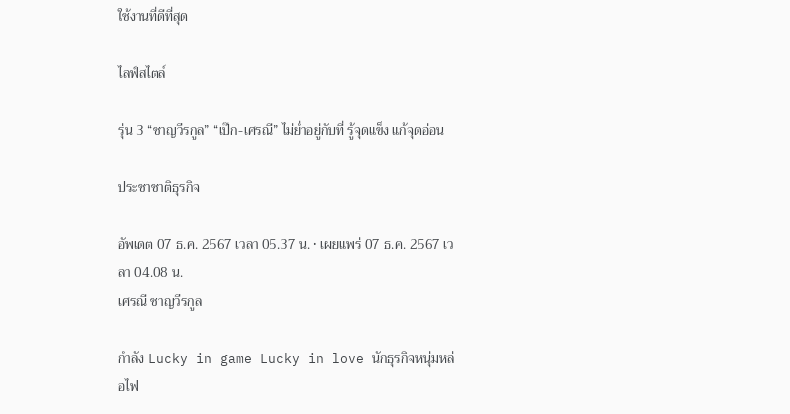ใช้งานที่ดีที่สุด

ไลฟ์สไตล์

รุ่น 3 “ชาญวีรกูล” “เป๊ก-เศรณี” ไม่ย่ำอยู่กับที่ รู้จุดแข็ง แก้จุดอ่อน

ประชาชาติธุรกิจ

อัพเดต 07 ธ.ค. 2567 เวลา 05.37 น. • เผยแพร่ 07 ธ.ค. 2567 เวลา 04.08 น.
เศรณี ชาญวีรกูล

กำลัง Lucky in game Lucky in love นักธุรกิจหนุ่มหล่อไฟ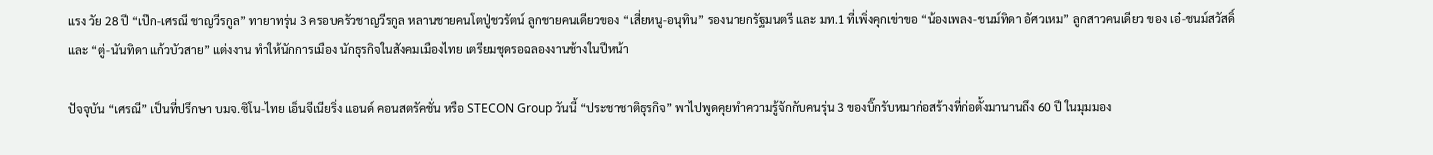แรง วัย 28 ปี “เป๊ก-เศรณี ชาญวีรกูล” ทายาทรุ่น 3 ครอบครัวชาญวีรกูล หลานชายคนโตปู่ชวรัตน์ ลูกชายคนเดียวของ “เสี่ยหนู-อนุทิน” รองนายกรัฐมนตรี และ มท.1 ที่เพิ่งคุกเข่าขอ “น้องเพลง-ชนม์ทิดา อัศวเหม” ลูกสาวคนเดียว ของ เอ๋-ชนม์สวัสดิ์ และ “ตู่-นันทิดา แก้วบัวสาย” แต่งงาน ทำให้นักการเมือง นักธุรกิจในสังคมเมืองไทย เตรียมชุดรอฉลองงานช้างในปีหน้า

ปัจจุบัน “เศรณี” เป็นที่ปรึกษา บมจ.ซิโน-ไทย เอ็นจีเนียริ่ง แอนด์ คอนสตรัคชั่น หรือ STECON Group วันนี้ “ประชาชาติธุรกิจ” พาไปพูดคุยทำความรู้จักกับคนรุ่น 3 ของบิ๊กรับหมาก่อสร้างที่ก่อตั้งมานานถึง 60 ปี ในมุมมอง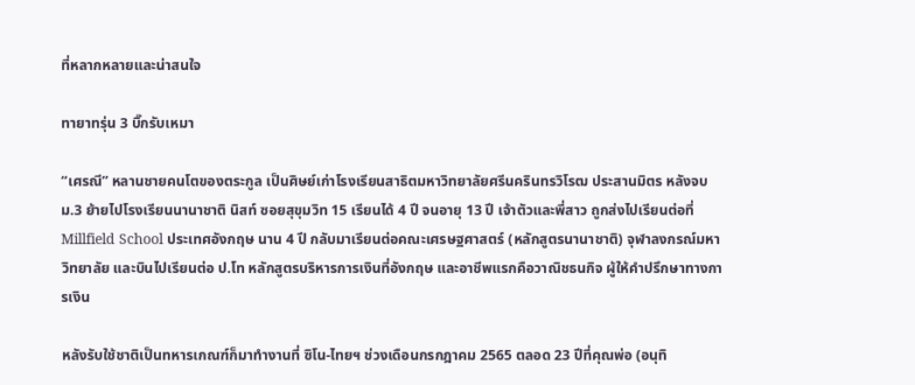ที่หลากหลายและน่าสนใจ

ทายาทรุ่น 3 บิ๊กรับเหมา

“เศรณี” หลานชายคนโตของตระกูล เป็นศิษย์เก่าโรงเรียนสาธิตมหาวิทยาลัยศรีนครินทรวิโรฒ ประสานมิตร หลังจบ ม.3 ย้ายไปโรงเรียนนานาชาติ นิสท์ ซอยสุขุมวิท 15 เรียนได้ 4 ปี จนอายุ 13 ปี เจ้าตัวและพี่สาว ถูกส่งไปเรียนต่อที่ Millfield School ประเทศอังกฤษ นาน 4 ปี กลับมาเรียนต่อคณะเศรษฐศาสตร์ (หลักสูตรนานาชาติ) จุฬาลงกรณ์มหาวิทยาลัย และบินไปเรียนต่อ ป.โท หลักสูตรบริหารการเงินที่อังกฤษ และอาชีพแรกคือวาณิชธนกิจ ผู้ให้คำปรึกษาทางการเงิน

หลังรับใช้ชาติเป็นทหารเกณฑ์ก็มาทำงานที่ ซิโน-ไทยฯ ช่วงเดือนกรกฎาคม 2565 ตลอด 23 ปีที่คุณพ่อ (อนุทิ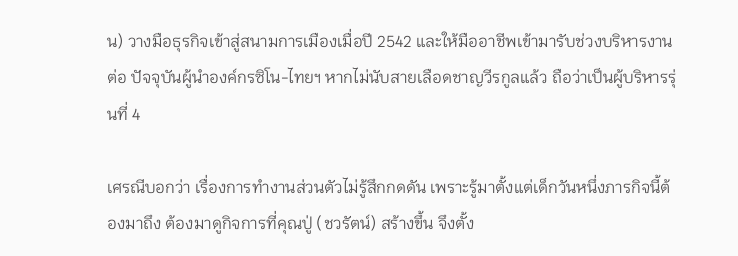น) วางมือธุรกิจเข้าสู่สนามการเมืองเมื่อปี 2542 และให้มืออาชีพเข้ามารับช่วงบริหารงานต่อ ปัจจุบันผู้นำองค์กรซิโน-ไทยฯ หากไม่นับสายเลือดชาญวีรกูลแล้ว ถือว่าเป็นผู้บริหารรุ่นที่ 4

เศรณีบอกว่า เรื่องการทำงานส่วนตัวไม่รู้สึกกดดัน เพราะรู้มาตั้งแต่เด็กวันหนึ่งภารกิจนี้ต้องมาถึง ต้องมาดูกิจการที่คุณปู่ (ชวรัตน์) สร้างขึ้น จึงตั้ง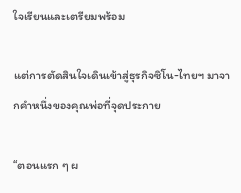ใจเรียนและเตรียมพร้อม

แต่การตัดสินใจเดินเข้าสู่ธุรกิจซิโน-ไทยฯ มาจากคำหนึ่งของคุณพ่อที่จุดประกาย

“ตอนแรก ๆ ผ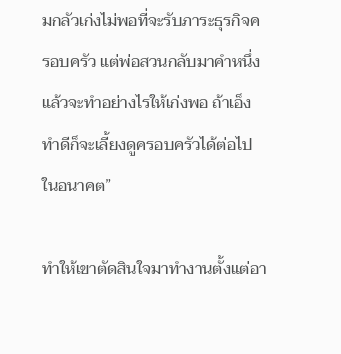มกลัวเก่งไม่พอที่จะรับภาระธุรกิจครอบครัว แต่พ่อสวนกลับมาคำหนึ่ง แล้วจะทำอย่างไรให้เก่งพอ ถ้าเอ็งทำดีก็จะเลี้ยงดูครอบครัวได้ต่อไปในอนาคต”

ทำให้เขาตัดสินใจมาทำงานตั้งแต่อา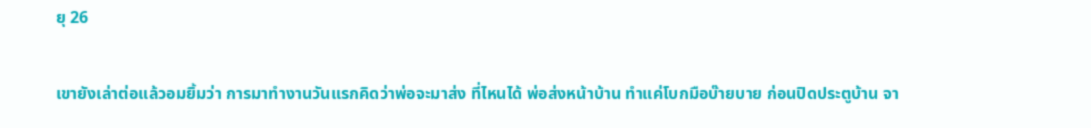ยุ 26

เขายังเล่าต่อแล้วอมยิ้มว่า การมาทำงานวันแรกคิดว่าพ่อจะมาส่ง ที่ไหนได้ พ่อส่งหน้าบ้าน ทำแค่โบกมือบ๊ายบาย ก่อนปิดประตูบ้าน จา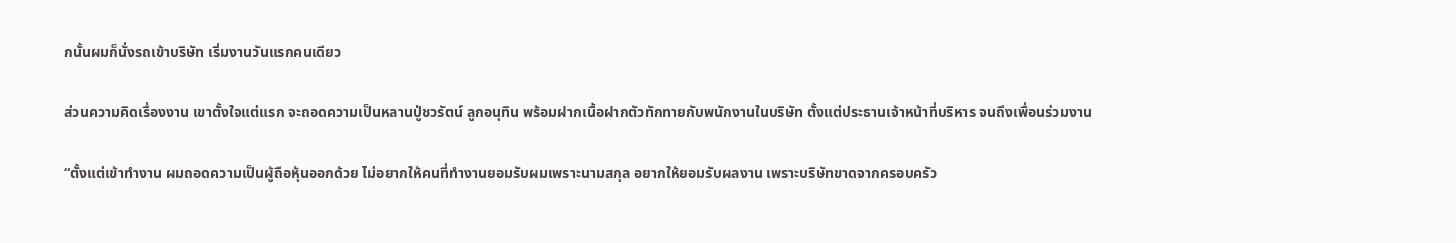กนั้นผมก็นั่งรถเข้าบริษัท เริ่มงานวันแรกคนเดียว

ส่วนความคิดเรื่องงาน เขาตั้งใจแต่แรก จะถอดความเป็นหลานปู่ชวรัตน์ ลูกอนุทิน พร้อมฝากเนื้อฝากตัวทักทายกับพนักงานในบริษัท ตั้งแต่ประธานเจ้าหน้าที่บริหาร จนถึงเพื่อนร่วมงาน

“ตั้งแต่เข้าทำงาน ผมถอดความเป็นผู้ถือหุ้นออกด้วย ไม่อยากให้คนที่ทำงานยอมรับผมเพราะนามสกุล อยากให้ยอมรับผลงาน เพราะบริษัทขาดจากครอบครัว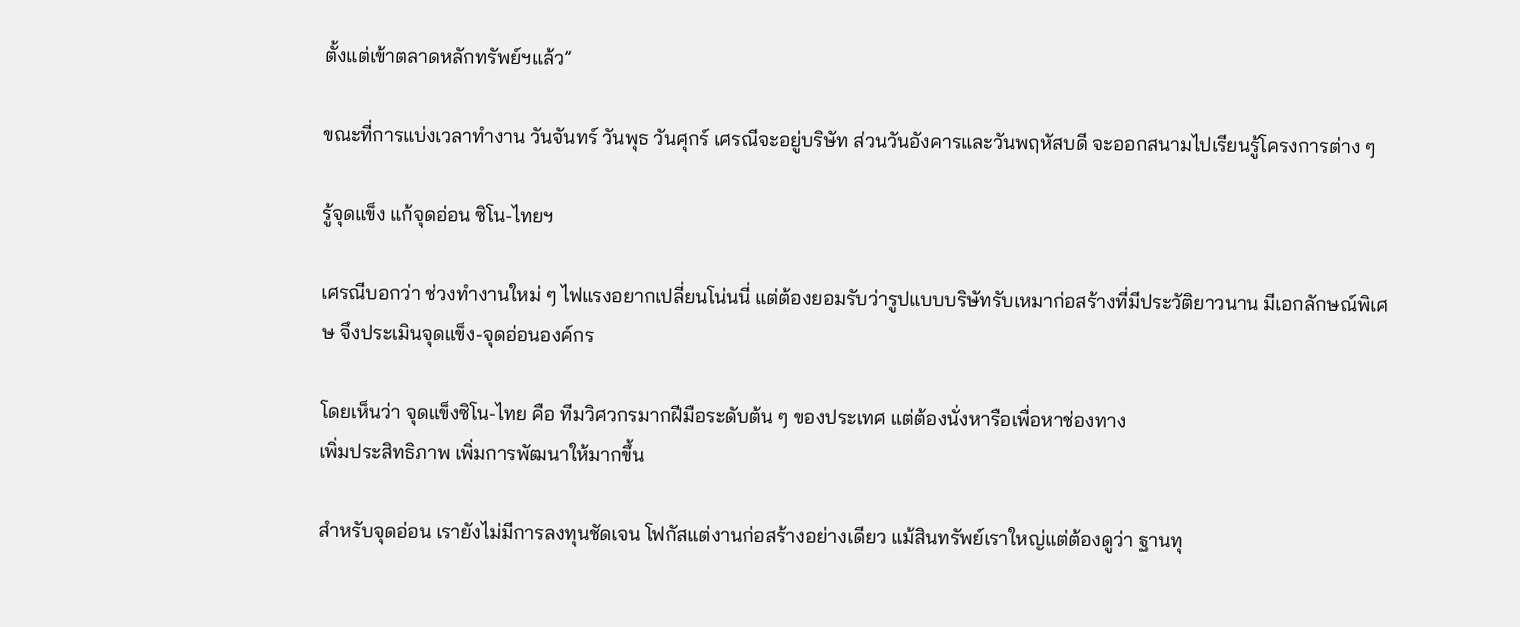ตั้งแต่เข้าตลาดหลักทรัพย์ฯแล้ว”

ขณะที่การแบ่งเวลาทำงาน วันจันทร์ วันพุธ วันศุกร์ เศรณีจะอยู่บริษัท ส่วนวันอังคารและวันพฤหัสบดี จะออกสนามไปเรียนรู้โครงการต่าง ๆ

รู้จุดแข็ง แก้จุดอ่อน ซิโน-ไทยฯ

เศรณีบอกว่า ช่วงทำงานใหม่ ๆ ไฟแรงอยากเปลี่ยนโน่นนี่ แต่ต้องยอมรับว่ารูปแบบบริษัทรับเหมาก่อสร้างที่มีประวัติยาวนาน มีเอกลักษณ์พิเศษ จึงประเมินจุดแข็ง-จุดอ่อนองค์กร

โดยเห็นว่า จุดแข็งซิโน-ไทย คือ ทีมวิศวกรมากฝีมือระดับต้น ๆ ของประเทศ แต่ต้องนั่งหารือเพื่อหาช่องทาง
เพิ่มประสิทธิภาพ เพิ่มการพัฒนาให้มากขึ้น

สำหรับจุดอ่อน เรายังไม่มีการลงทุนชัดเจน โฟกัสแต่งานก่อสร้างอย่างเดียว แม้สินทรัพย์เราใหญ่แต่ต้องดูว่า ฐานทุ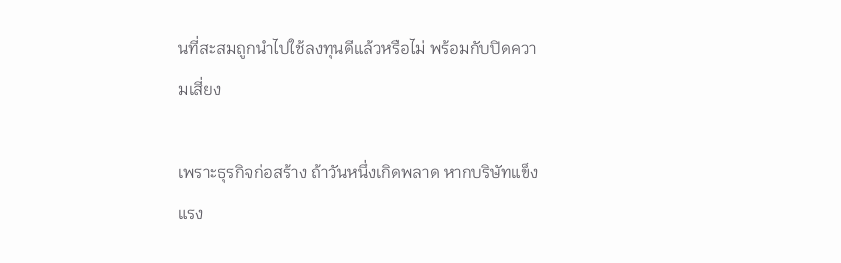นที่สะสมถูกนำไปใช้ลงทุนดีแล้วหรือไม่ พร้อมกับปิดความเสี่ยง

เพราะธุรกิจก่อสร้าง ถ้าวันหนึ่งเกิดพลาด หากบริษัทแข็งแรง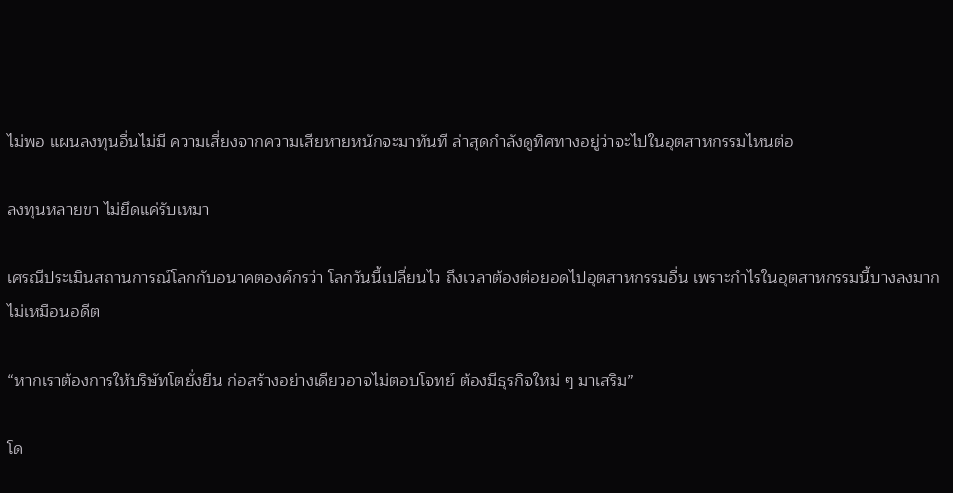ไม่พอ แผนลงทุนอื่นไม่มี ความเสี่ยงจากความเสียหายหนักจะมาทันที ล่าสุดกำลังดูทิศทางอยู่ว่าจะไปในอุตสาหกรรมไหนต่อ

ลงทุนหลายขา ไม่ยึดแค่รับเหมา

เศรณีประเมินสถานการณ์โลกกับอนาคตองค์กรว่า โลกวันนี้เปลี่ยนไว ถึงเวลาต้องต่อยอดไปอุตสาหกรรมอื่น เพราะกำไรในอุตสาหกรรมนี้บางลงมาก ไม่เหมือนอดีต

“หากเราต้องการให้บริษัทโตยั่งยืน ก่อสร้างอย่างเดียวอาจไม่ตอบโจทย์ ต้องมีธุรกิจใหม่ ๆ มาเสริม”

โด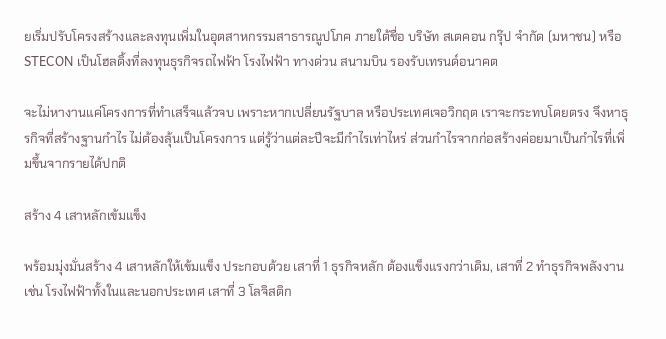ยเริ่มปรับโครงสร้างและลงทุนเพิ่มในอุตสาหกรรมสาธารณูปโภค ภายใต้ชื่อ บริษัท สเตคอน กรุ๊ป จำกัด (มหาชน) หรือ STECON เป็นโฮลดิ้งที่ลงทุนธุรกิจรถไฟฟ้า โรงไฟฟ้า ทางด่วน สนามบิน รองรับเทรนด์อนาคต

จะไม่หางานแค่โครงการที่ทำเสร็จแล้วจบ เพราะหากเปลี่ยนรัฐบาล หรือประเทศเจอวิกฤต เราจะกระทบโดยตรง จึงหาธุรกิจที่สร้างฐานกำไร ไม่ต้องลุ้นเป็นโครงการ แต่รู้ว่าแต่ละปีจะมีกำไรเท่าไหร่ ส่วนกำไรจากก่อสร้างค่อยมาเป็นกำไรที่เพิ่มขึ้นจากรายได้ปกติ

สร้าง 4 เสาหลักเข้มแข็ง

พร้อมมุ่งมั่นสร้าง 4 เสาหลักให้เข้มแข็ง ประกอบด้วย เสาที่ 1 ธุรกิจหลัก ต้องแข็งแรงกว่าเดิม, เสาที่ 2 ทำธุรกิจพลังงาน เช่น โรงไฟฟ้าทั้งในและนอกประเทศ เสาที่ 3 โลจิสติก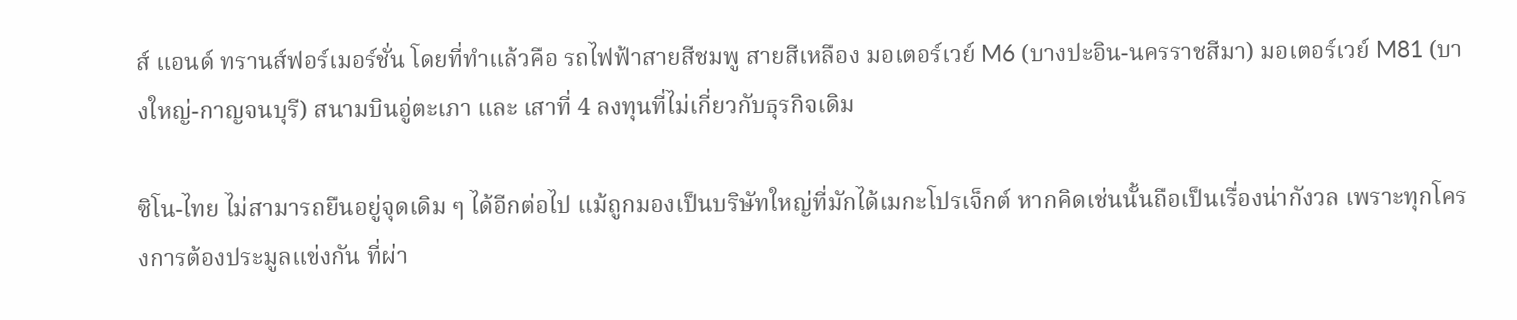ส์ แอนด์ ทรานส์ฟอร์เมอร์ชั่น โดยที่ทำแล้วคือ รถไฟฟ้าสายสีชมพู สายสีเหลือง มอเตอร์เวย์ M6 (บางปะอิน-นครราชสีมา) มอเตอร์เวย์ M81 (บางใหญ่-กาญจนบุรี) สนามบินอู่ตะเภา และ เสาที่ 4 ลงทุนที่ไม่เกี่ยวกับธุรกิจเดิม

ซิโน-ไทย ไม่สามารถยืนอยู่จุดเดิม ๆ ได้อีกต่อไป แม้ถูกมองเป็นบริษัทใหญ่ที่มักได้เมกะโปรเจ็กต์ หากคิดเช่นนั้นถือเป็นเรื่องน่ากังวล เพราะทุกโครงการต้องประมูลแข่งกัน ที่ผ่า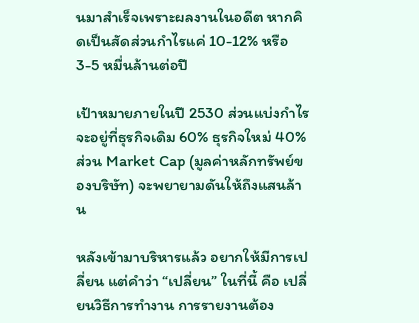นมาสำเร็จเพราะผลงานในอดีต หากคิดเป็นสัดส่วนกำไรแค่ 10-12% หรือ 3-5 หมื่นล้านต่อปี

เป้าหมายภายในปี 2530 ส่วนแบ่งกำไรจะอยู่ที่ธุรกิจเดิม 60% ธุรกิจใหม่ 40% ส่วน Market Cap (มูลค่าหลักทรัพย์ของบริษัท) จะพยายามดันให้ถึงแสนล้าน

หลังเข้ามาบริหารแล้ว อยากให้มีการเปลี่ยน แต่คำว่า “เปลี่ยน” ในที่นี้ คือ เปลี่ยนวิธีการทำงาน การรายงานต้อง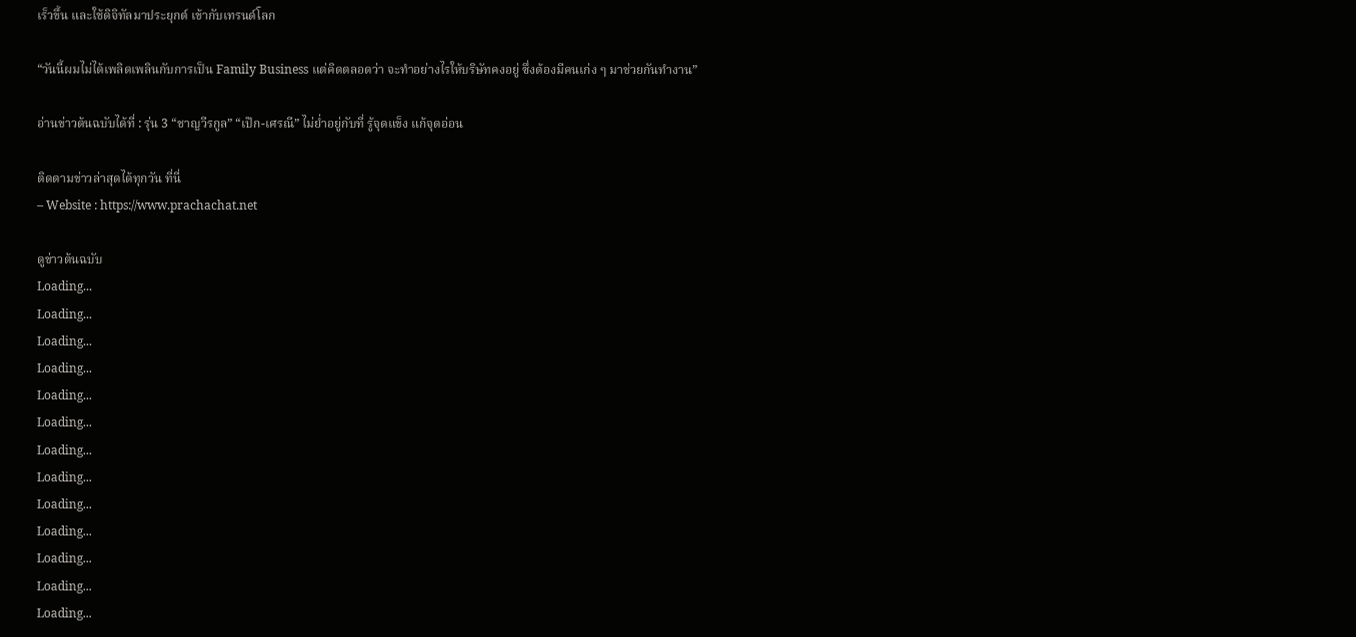เร็วขึ้น และใช้ดิจิทัลมาประยุกต์ เข้ากับเทรนด์โลก

“วันนี้ผมไม่ได้เพลิดเพลินกับการเป็น Family Business แต่คิดตลอดว่า จะทำอย่างไรให้บริษัทคงอยู่ ซึ่งต้องมีคนเก่ง ๆ มาช่วยกันทำงาน”

อ่านข่าวต้นฉบับได้ที่ : รุ่น 3 “ชาญวีรกูล” “เป๊ก-เศรณี” ไม่ย่ำอยู่กับที่ รู้จุดแข็ง แก้จุดอ่อน

ติดตามข่าวล่าสุดได้ทุกวัน ที่นี่
– Website : https://www.prachachat.net

ดูข่าวต้นฉบับ
Loading...
Loading...
Loading...
Loading...
Loading...
Loading...
Loading...
Loading...
Loading...
Loading...
Loading...
Loading...
Loading...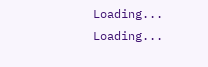Loading...
Loading...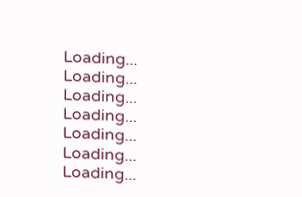Loading...
Loading...
Loading...
Loading...
Loading...
Loading...
Loading...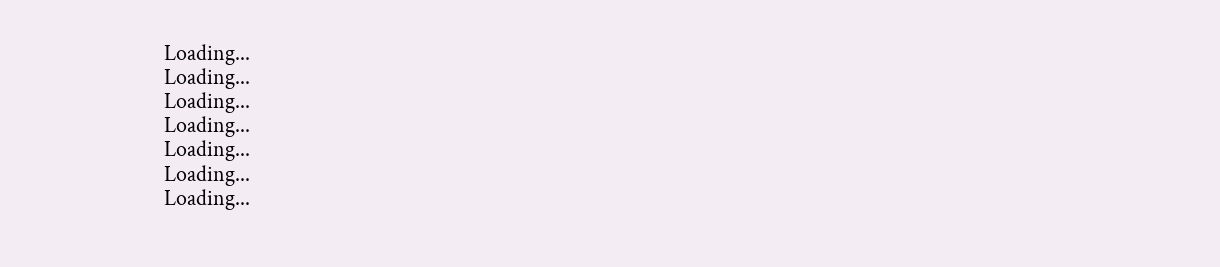Loading...
Loading...
Loading...
Loading...
Loading...
Loading...
Loading...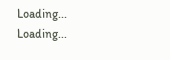Loading...
Loading...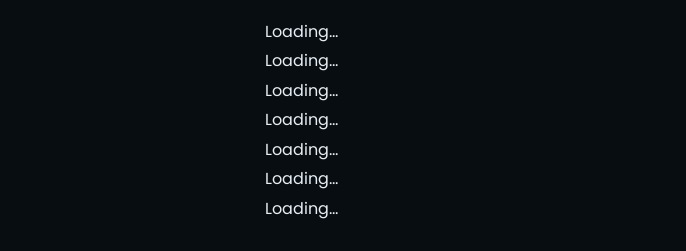Loading...
Loading...
Loading...
Loading...
Loading...
Loading...
Loading...